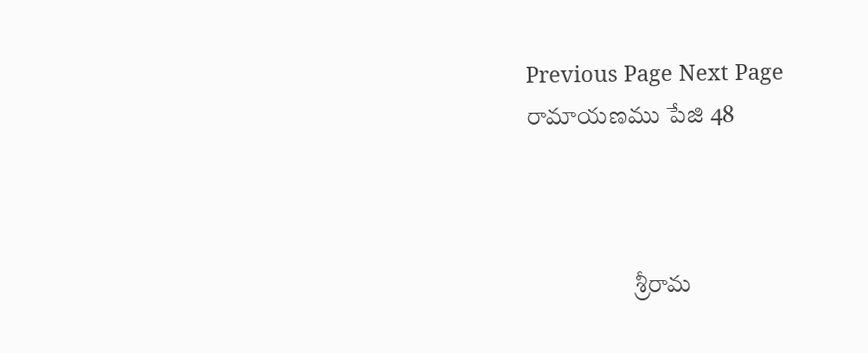Previous Page Next Page
రామాయణము పేజి 48



                      శ్రీరామ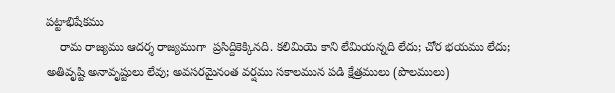పట్టాభిషేకము
    రామ రాజ్యము ఆదర్శ రాజ్యముగా  ప్రసిద్దికెక్కినది. కలిమియె కాని లేమియన్నది లేదు; చోర భయము లేదు; అతివృష్టి అనావృష్టులు లేవు; అవసరమైనంత వర్షము సకాలమున పడి క్షేత్రములు (పొలములు)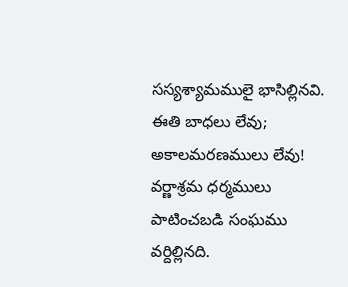సస్యశ్యామములై భాసిల్లినవి. ఈతి బాధలు లేవు; అకాలమరణములు లేవు! వర్ణాశ్రమ ధర్మములు పాటించబడి సంఘము వర్దిల్లినది.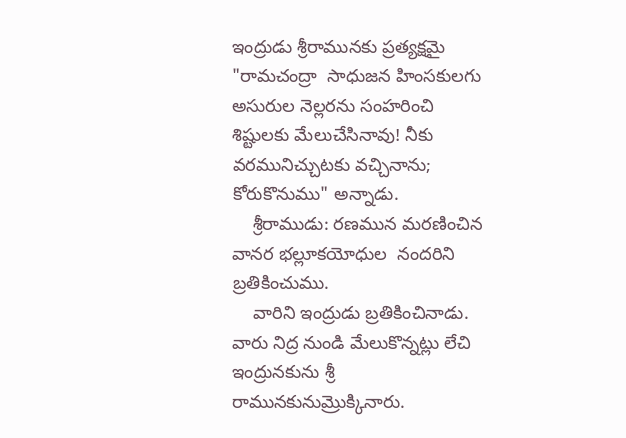ఇంద్రుడు శ్రీరామునకు ప్రత్యక్షమై "రామచంద్రా  సాధుజన హింసకులగు అసురుల నెల్లరను సంహరించి శిష్టులకు మేలుచేసినావు! నీకు  వరమునిచ్చుటకు వచ్చినాను; కోరుకొనుము" అన్నాడు.
    శ్రీరాముడు: రణమున మరణించిన వానర భల్లూకయోధుల  నందరిని బ్రతికించుము.
    వారిని ఇంద్రుడు బ్రతికించినాడు. వారు నిద్ర నుండి మేలుకొన్నట్లు లేచి ఇంద్రునకును శ్రీ రామునకునుమ్రొక్కినారు.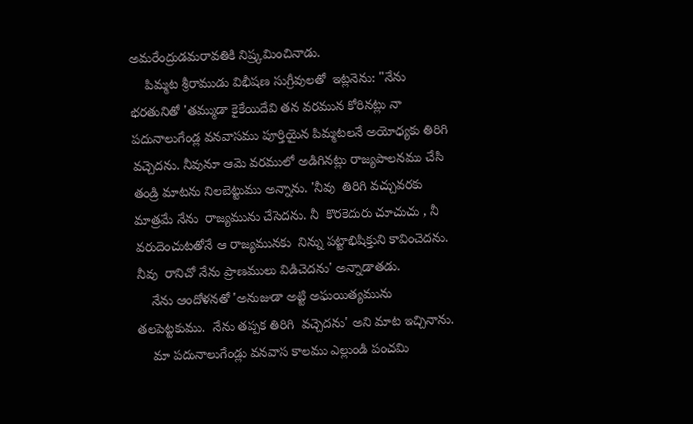అమరేంద్రుడమరావతికి నిష్ర్కమించినాడు.
    పిమ్మట శ్రీరాముడు విభీషణ సుగ్రీవులతో  ఇట్లనెను: "నేను  భరతునితో 'తమ్ముడా కైకేయిదేవి తన వరమున కోరినట్లు నా పదునాలుగేండ్ల వనవాసము పూర్తియైన పిమ్మటలనే అయోధ్యకు తిరిగి వచ్చెదను. నీవునూ ఆమె వరములో అడిగినట్లు రాజ్యపాలనము చేసి తండ్రి మాటను నిలబెట్టుము అన్నాను. 'నీవు  తిరిగి వచ్చువరకు మాత్రమే నేను  రాజ్యమును చేసెదను. నీ  కొరకెదురు చూచుచు , నీ వరుదెంచుటతోనే ఆ రాజ్యమునకు  నిన్ను పట్టాభిషిక్తుని కావించెదను. నీవు  రానిచో నేను ప్రాణములు విడిచెదను' అన్నాడాతడు.
    నేను ఆందోళనతో 'అనుజుడా అట్టి అఘయిత్యమును తలపెట్టకుము.  నేను తప్పక తిరిగి  వచ్చెదను' అని మాట ఇచ్చినాను.
    మా పదునాలుగేండ్లు వనవాస కాలము ఎల్లుండి పంచమి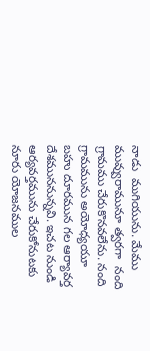నాడు  ముగియును. మేము మువ్వురామునూ త్వరగా  నంది గ్రామము చేరుకొనవలేను. నంది గ్రామమును అయోధ్యయూ బహు దూరమున గల ఆర్యావర్త దేశముననున్నవి. ఇచట నుండి ఆర్యవర్తమును చేరుకోనుటకు నూరు యోజనముల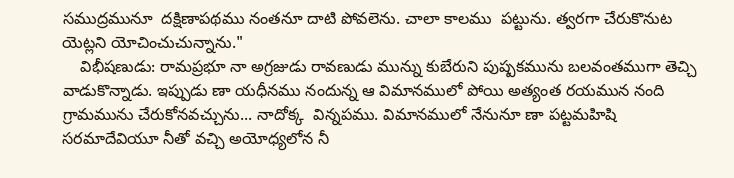సముద్రమునూ  దక్షిణాపథము నంతనూ దాటి పోవలెను. చాలా కాలము  పట్టును. త్వరగా చేరుకొనుట యెట్లని యోచించుచున్నాను."
    విభీషణుడు: రామప్రభూ నా అగ్రజుడు రావణుడు మున్ను కుబేరుని పుష్పకమును బలవంతముగా తెచ్చి వాడుకొన్నాడు. ఇప్పుడు ణా యధీనము నందున్న ఆ విమానములో పోయి అత్యంత రయమున నంది గ్రామమును చేరుకోనవచ్చును... నాదోక్క  విన్నపము. విమానములో నేనునూ ణా పట్టమహిషి సరమాదేవియూ నీతో వచ్చి అయోధ్యలోన నీ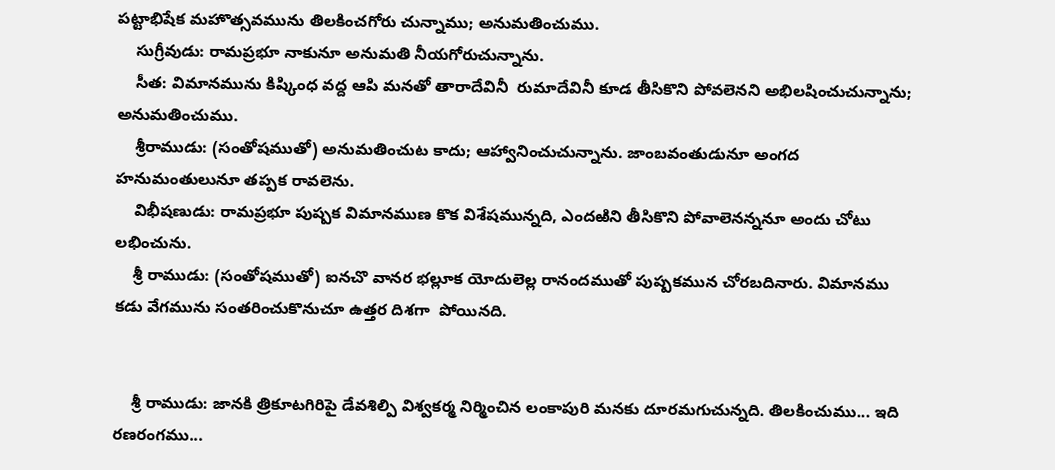పట్టాభిషేక మహొత్సవమును తిలకించగోరు చున్నాము; అనుమతించుము.
    సుగ్రీవుడు: రామప్రభూ నాకునూ అనుమతి నీయగోరుచున్నాను.
    సీత: విమానమును కిష్కింధ వద్ద ఆపి మనతో తారాదేవినీ  రుమాదేవినీ కూడ తీసికొని పోవలెనని అభిలషించుచున్నాను; అనుమతించుము.
    శ్రీరాముడు: (సంతోషముతో) అనుమతించుట కాదు; ఆహ్వానించుచున్నాను. జాంబవంతుడునూ అంగద హనుమంతులునూ తప్పక రావలెను.
    విభీషణుడు: రామప్రభూ పుష్పక విమానముణ కొక విశేషమున్నది, ఎందఱిని తీసికొని పోవాలెనన్ననూ అందు చోటు లభించును.
    శ్రీ రాముడు: (సంతోషముతో) ఐనచొ వానర భల్లూక యోదులెల్ల రానందముతో పుష్పకమున చోరబదినారు. విమానము కడు వేగమును సంతరించుకొనుచూ ఉత్తర దిశగా  పోయినది.


    శ్రీ రాముడు: జానకి త్రికూటగిరిపై డేవశిల్పి విశ్వకర్మ నిర్మించిన లంకాపురి మనకు దూరమగుచున్నది. తిలకించుము... ఇది రణరంగము...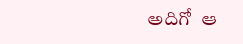అదిగో  ఆ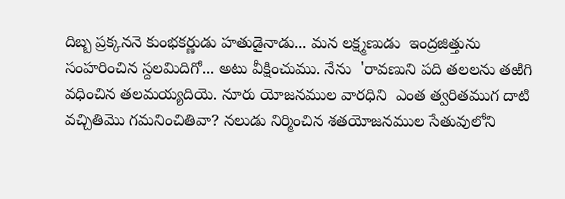దిబ్బ ప్రక్కననె కుంభకర్ణుడు హతుడైనాడు... మన లక్ష్మణుడు  ఇంద్రజిత్తును సంహరించిన స్దలమిదిగో... అటు వీక్షించుము. నేను  'రావణుని పది తలలను తఱిగి వధించిన తలమయ్యదియె. నూరు యోజనముల వారధిని  ఎంత త్వరితముగ దాటి వచ్చితిమొ గమనించితివా? నలుడు నిర్మించిన శతయోజనముల సేతువులోని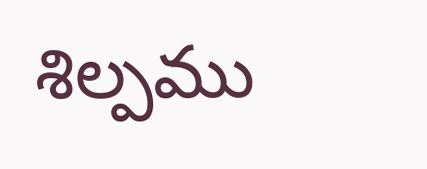శిల్పము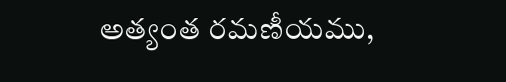అత్యంత రమణీయము,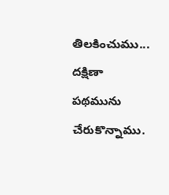తిలకించుము... దక్షిణా పథమును చేరుకొన్నాము.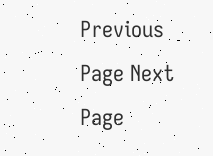Previous Page Next Page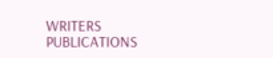WRITERS
PUBLICATIONS